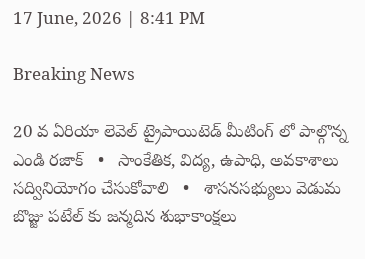17 June, 2026 | 8:41 PM

Breaking News

20 వ ఏరియా లెవెల్ ట్రైపాయిటెడ్ మీటింగ్ లో పాల్గొన్న ఎండి రజాక్   •   సాంకేతిక, విద్య, ఉపాధి, అవకాశాలు సద్వినియోగం చేసుకోవాలి   •   శాసనసభ్యులు వెడుమ బొజ్జు పటేల్ కు జన్మదిన శుభాకాంక్షలు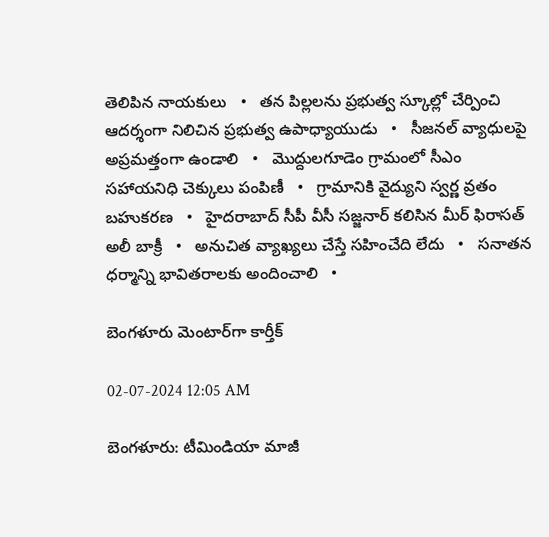తెలిపిన నాయకులు   •   తన పిల్లలను ప్రభుత్వ స్కూల్లో చేర్పించి ఆదర్శంగా నిలిచిన ప్రభుత్వ ఉపాధ్యాయుడు   •   సీజనల్ వ్యాధులపై అప్రమత్తంగా ఉండాలి   •   మొద్దులగూడెం గ్రామంలో సీఎం సహాయనిధి చెక్కులు పంపిణీ   •   గ్రామానికి వైద్యుని స్వర్ణ వ్రతం బహుకరణ   •   హైదరాబాద్ సీపీ వీసీ సజ్జనార్ కలిసిన మీర్ ఫిరాసత్ అలీ బాక్రీ   •   అనుచిత వ్యాఖ్యలు చేస్తే సహించేది లేదు   •   సనాతన ధర్మాన్ని భావితరాలకు అందించాలి   •

బెంగళూరు మెంటార్‌గా కార్తీక్

02-07-2024 12:05 AM

బెంగళూరు: టీమిండియా మాజీ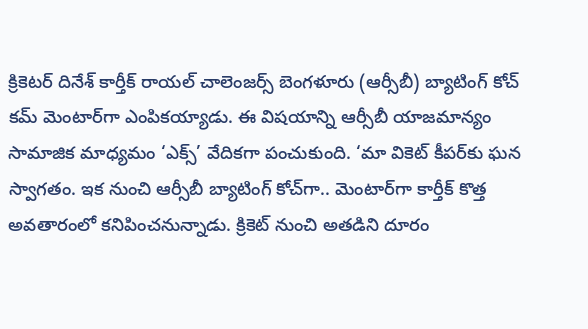క్రికెటర్ దినేశ్ కార్తీక్ రాయల్ చాలెంజర్స్ బెంగళూరు (ఆర్సీబీ) బ్యాటింగ్ కోచ్ కమ్ మెంటార్‌గా ఎంపికయ్యాడు. ఈ విషయాన్ని ఆర్సీబీ యాజమాన్యం సామాజిక మాధ్యమం ‘ఎక్స్’ వేదికగా పంచుకుంది. ‘మా వికెట్ కీపర్‌కు ఘన స్వాగతం. ఇక నుంచి ఆర్సీబీ బ్యాటింగ్ కోచ్‌గా.. మెంటార్‌గా కార్తీక్ కొత్త అవతారంలో కనిపించనున్నాడు. క్రికెట్ నుంచి అతడిని దూరం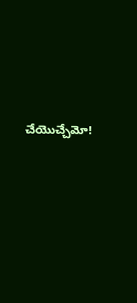చేయొచ్చేమో!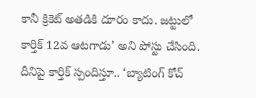కానీ క్రికెట్ అతడికి దూరం కాదు. జట్టులో కార్తిక్ 12వ ఆటగాడు’ అని పోస్టు చేసింది. దీనిపై కార్తిక్ స్పందిస్తూ.. ‘బ్యాటింగ్ కోచ్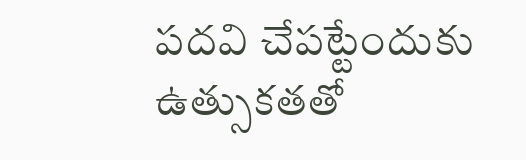పదవి చేపట్టేందుకు ఉత్సుకతతో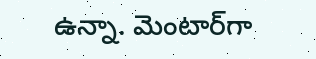ఉన్నా. మెంటార్‌గా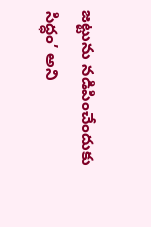జట్టును నడిపించేందుకు సిద్ధం’ అని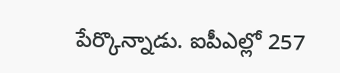పేర్కొన్నాడు. ఐపీఎల్లో 257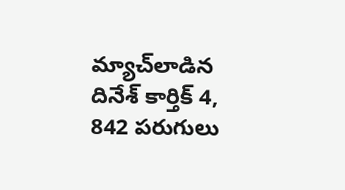మ్యాచ్‌లాడిన దినేశ్ కార్తిక్ 4, 842 పరుగులు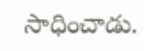సాధించాడు.